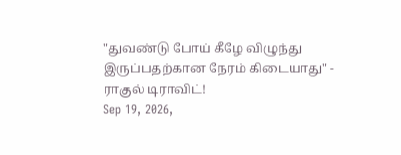"துவண்டு போய் கீழே விழுந்து இருப்பதற்கான நேரம் கிடையாது" - ராகுல் டிராவிட்!
Sep 19, 2026,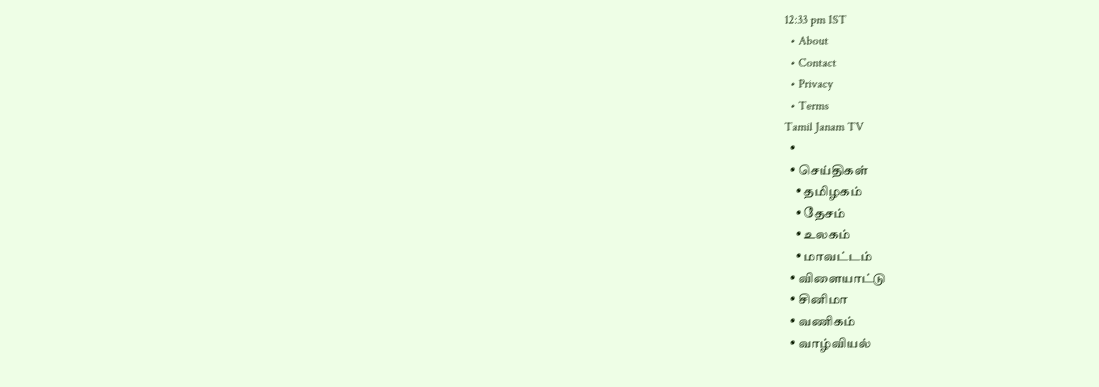12:33 pm IST
  • About
  • Contact
  • Privacy
  • Terms
Tamil Janam TV
  •
  • செய்திகள்
    • தமிழகம்
    • தேசம்
    • உலகம்
    • மாவட்டம்
  • விளையாட்டு
  • சினிமா
  • வணிகம்
  • வாழ்வியல்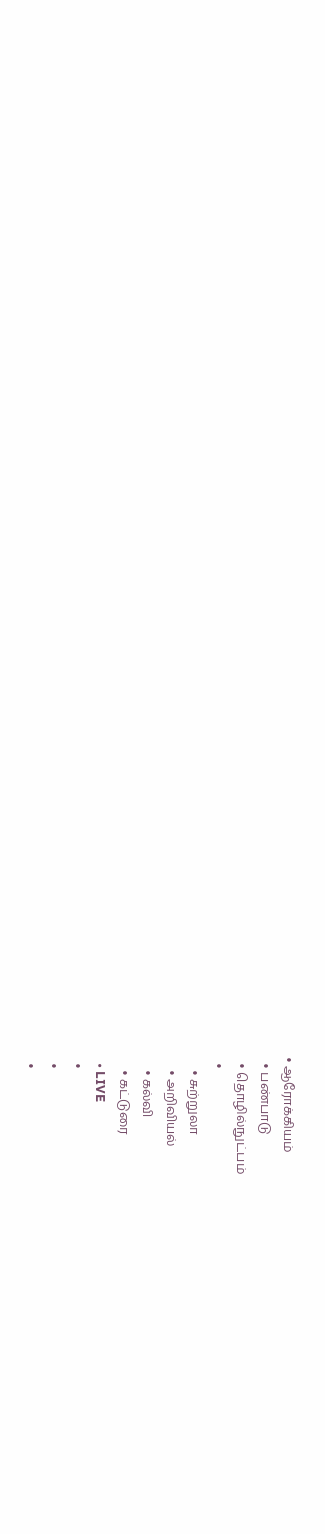• ஆரோக்கியம்
  • பண்பாடு
  • தொழில்நுட்பம்
  •
    • சுற்றுலா
    • அறிவியல்
    • கல்வி
    • கட்டுரை
  • LIVE
  •
  •
  •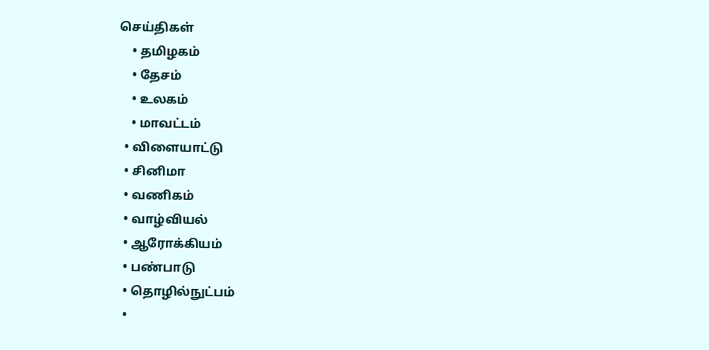செய்திகள்
    • தமிழகம்
    • தேசம்
    • உலகம்
    • மாவட்டம்
  • விளையாட்டு
  • சினிமா
  • வணிகம்
  • வாழ்வியல்
  • ஆரோக்கியம்
  • பண்பாடு
  • தொழில்நுட்பம்
  •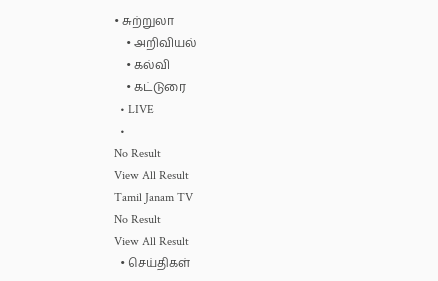• சுற்றுலா
    • அறிவியல்
    • கல்வி
    • கட்டுரை
  • LIVE
  •
No Result
View All Result
Tamil Janam TV
No Result
View All Result
  • செய்திகள்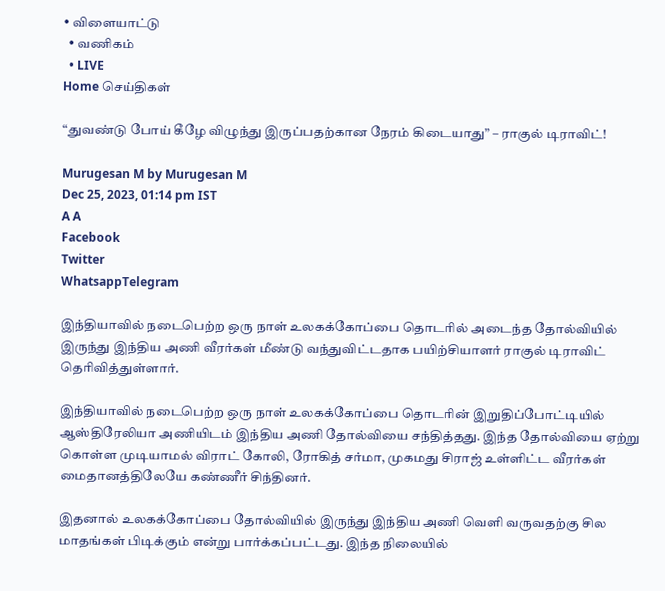• விளையாட்டு
  • வணிகம்
  • LIVE
Home செய்திகள்

“துவண்டு போய் கீழே விழுந்து இருப்பதற்கான நேரம் கிடையாது” – ராகுல் டிராவிட்!

Murugesan M by Murugesan M
Dec 25, 2023, 01:14 pm IST
A A
Facebook
Twitter
WhatsappTelegram

இந்தியாவில் நடைபெற்ற ஒரு நாள் உலகக்கோப்பை தொடரில் அடைந்த தோல்வியில் இருந்து இந்திய அணி வீரர்கள் மீண்டு வந்துவிட்டதாக பயிற்சியாளர் ராகுல் டிராவிட் தெரிவித்துள்ளார்.

இந்தியாவில் நடைபெற்ற ஒரு நாள் உலகக்கோப்பை தொடரின் இறுதிப்போட்டியில் ஆஸ்திரேலியா அணியிடம் இந்திய அணி தோல்வியை சந்தித்தது. இந்த தோல்வியை ஏற்று கொள்ள முடியாமல் விராட் கோலி, ரோகித் சர்மா, முகமது சிராஜ் உள்ளிட்ட வீரர்கள் மைதானத்திலேயே கண்ணீர் சிந்தினர்.

இதனால் உலகக்கோப்பை தோல்வியில் இருந்து இந்திய அணி வெளி வருவதற்கு சில மாதங்கள் பிடிக்கும் என்று பார்க்கப்பட்டது. இந்த நிலையில்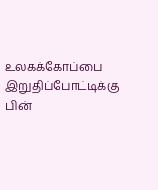உலகக்கோப்பை இறுதிப்போட்டிக்கு பின்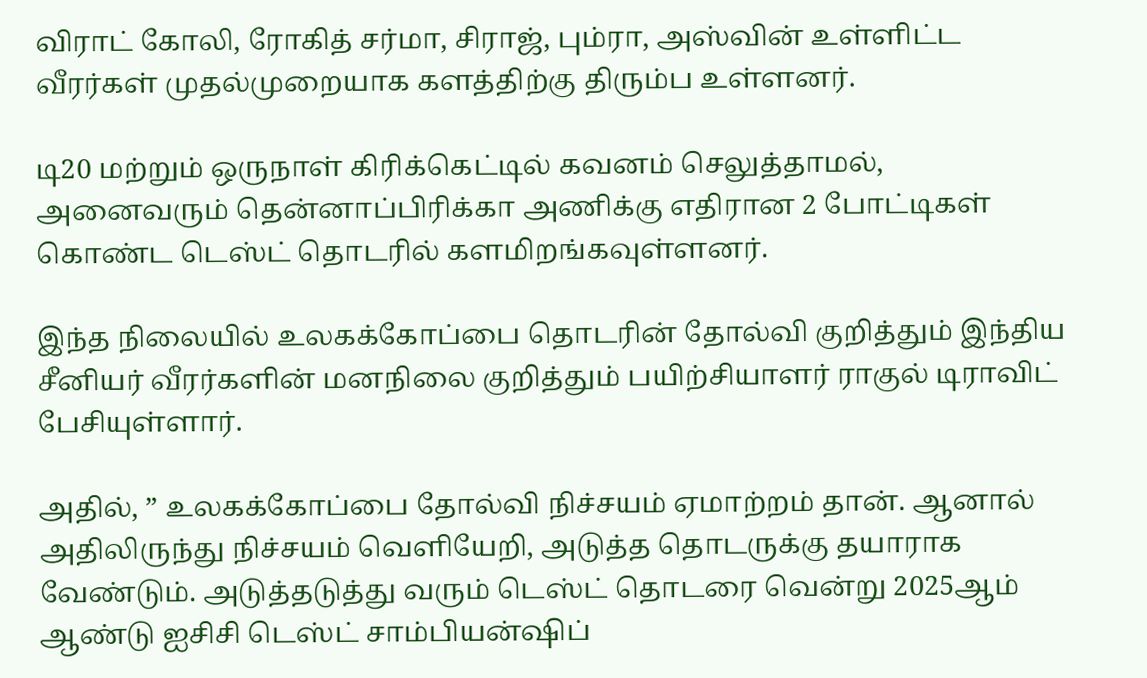விராட் கோலி, ரோகித் சர்மா, சிராஜ், பும்ரா, அஸ்வின் உள்ளிட்ட வீரர்கள் முதல்முறையாக களத்திற்கு திரும்ப உள்ளனர்.

டி20 மற்றும் ஒருநாள் கிரிக்கெட்டில் கவனம் செலுத்தாமல், அனைவரும் தென்னாப்பிரிக்கா அணிக்கு எதிரான 2 போட்டிகள் கொண்ட டெஸ்ட் தொடரில் களமிறங்கவுள்ளனர்.

இந்த நிலையில் உலகக்கோப்பை தொடரின் தோல்வி குறித்தும் இந்திய சீனியர் வீரர்களின் மனநிலை குறித்தும் பயிற்சியாளர் ராகுல் டிராவிட் பேசியுள்ளார்.

அதில், ” உலகக்கோப்பை தோல்வி நிச்சயம் ஏமாற்றம் தான். ஆனால் அதிலிருந்து நிச்சயம் வெளியேறி, அடுத்த தொடருக்கு தயாராக வேண்டும். அடுத்தடுத்து வரும் டெஸ்ட் தொடரை வென்று 2025ஆம் ஆண்டு ஐசிசி டெஸ்ட் சாம்பியன்ஷிப்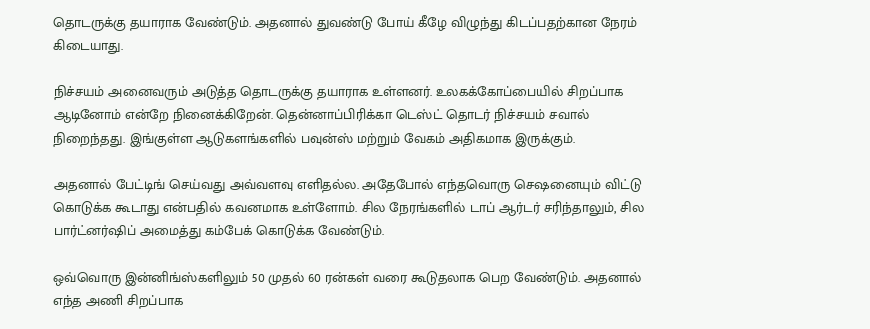தொடருக்கு தயாராக வேண்டும். அதனால் துவண்டு போய் கீழே விழுந்து கிடப்பதற்கான நேரம் கிடையாது.

நிச்சயம் அனைவரும் அடுத்த தொடருக்கு தயாராக உள்ளனர். உலகக்கோப்பையில் சிறப்பாக ஆடினோம் என்றே நினைக்கிறேன். தென்னாப்பிரிக்கா டெஸ்ட் தொடர் நிச்சயம் சவால் நிறைந்தது. இங்குள்ள ஆடுகளங்களில் பவுன்ஸ் மற்றும் வேகம் அதிகமாக இருக்கும்.

அதனால் பேட்டிங் செய்வது அவ்வளவு எளிதல்ல. அதேபோல் எந்தவொரு செஷனையும் விட்டு கொடுக்க கூடாது என்பதில் கவனமாக உள்ளோம். சில நேரங்களில் டாப் ஆர்டர் சரிந்தாலும், சில பார்ட்னர்ஷிப் அமைத்து கம்பேக் கொடுக்க வேண்டும்.

ஒவ்வொரு இன்னிங்ஸ்களிலும் 50 முதல் 60 ரன்கள் வரை கூடுதலாக பெற வேண்டும். அதனால் எந்த அணி சிறப்பாக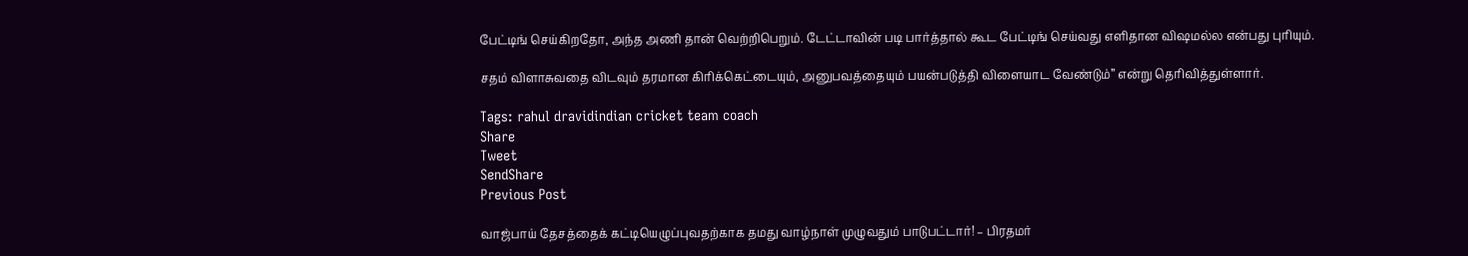பேட்டிங் செய்கிறதோ, அந்த அணி தான் வெற்றிபெறும். டேட்டாவின் படி பார்த்தால் கூட பேட்டிங் செய்வது எளிதான விஷமல்ல என்பது புரியும்.

சதம் விளாசுவதை விடவும் தரமான கிரிக்கெட்டையும், அனுபவத்தையும் பயன்படுத்தி விளையாட வேண்டும்” என்று தெரிவித்துள்ளார்.

Tags: rahul dravidindian cricket team coach
Share
Tweet
SendShare
Previous Post

வாஜ்பாய் தேசத்தைக் கட்டியெழுப்புவதற்காக தமது வாழ்நாள் முழுவதும் பாடுபட்டார்! – பிரதமர்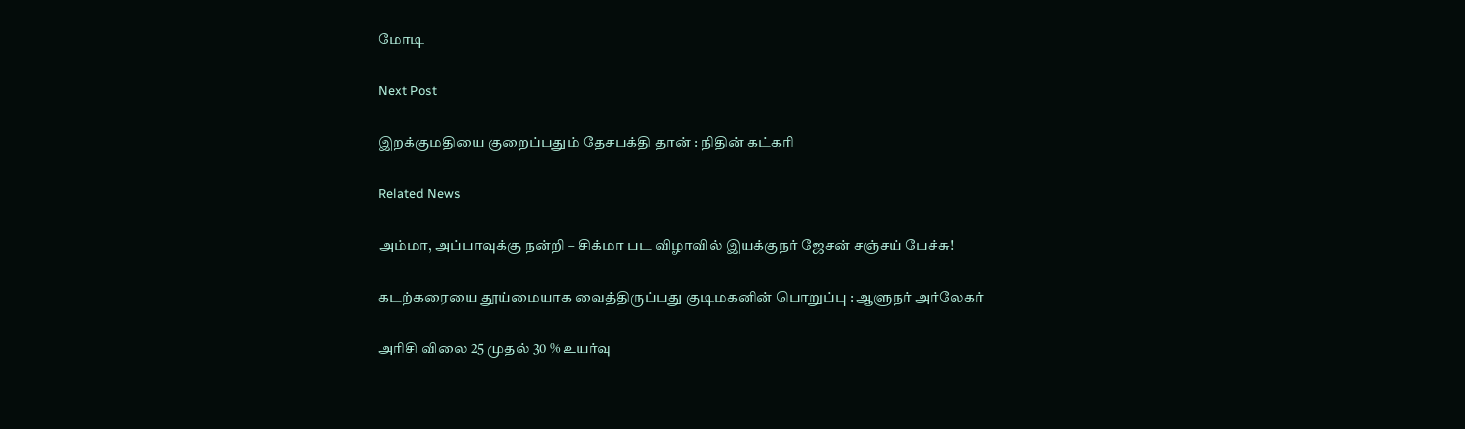மோடி

Next Post

இறக்குமதியை குறைப்பதும் தேசபக்தி தான் : நிதின் கட்கரி

Related News

அம்மா, அப்பாவுக்கு நன்றி – சிக்மா பட விழாவில் இயக்குநர் ஜேசன் சஞ்சய் பேச்சு!

கடற்கரையை தூய்மையாக வைத்திருப்பது குடிமகனின் பொறுப்பு : ஆளுநர் அர்லேகர்

அரிசி விலை 25 முதல் 30 % உயர்வு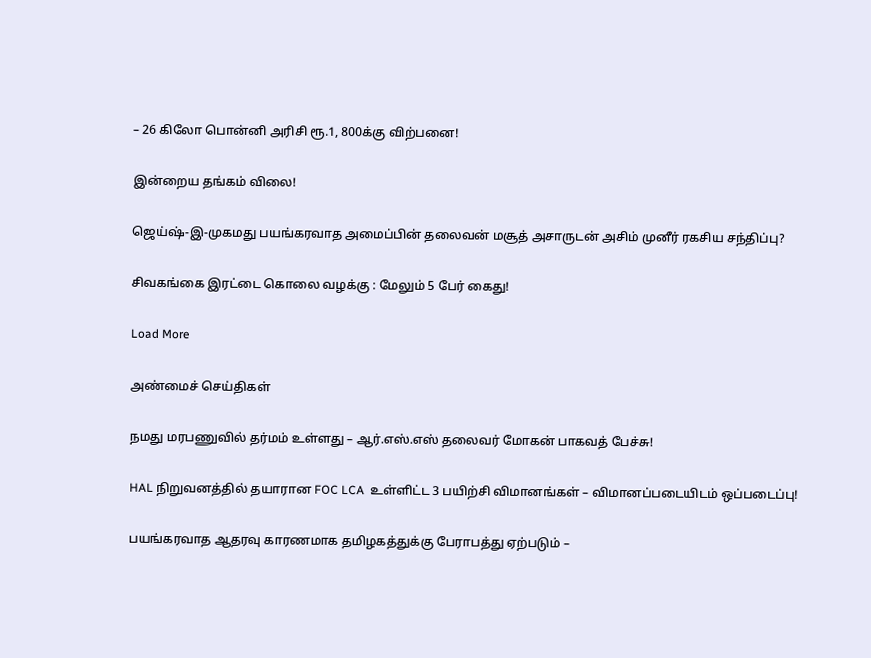– 26 கிலோ பொன்னி அரிசி ரூ.1, 800க்கு விற்பனை!

இன்றைய தங்கம் விலை!

ஜெய்ஷ்-இ-முகமது பயங்கரவாத அமைப்பின் தலைவன் மசூத் அசாருடன் அசிம் முனீர் ரகசிய சந்திப்பு?

சிவகங்கை இரட்டை கொலை வழக்கு : மேலும் 5 பேர் கைது!

Load More

அண்மைச் செய்திகள்

நமது மரபணுவில் தர்மம் உள்ளது – ஆர்.எஸ்.எஸ் தலைவர் மோகன் பாகவத் பேச்சு!

HAL நிறுவனத்தில் தயாரான FOC LCA  உள்ளிட்ட 3 பயிற்சி விமானங்கள் – விமானப்படையிடம் ஒப்படைப்பு!

பயங்கரவாத ஆதரவு காரணமாக தமிழகத்துக்கு பேராபத்து ஏற்படும் –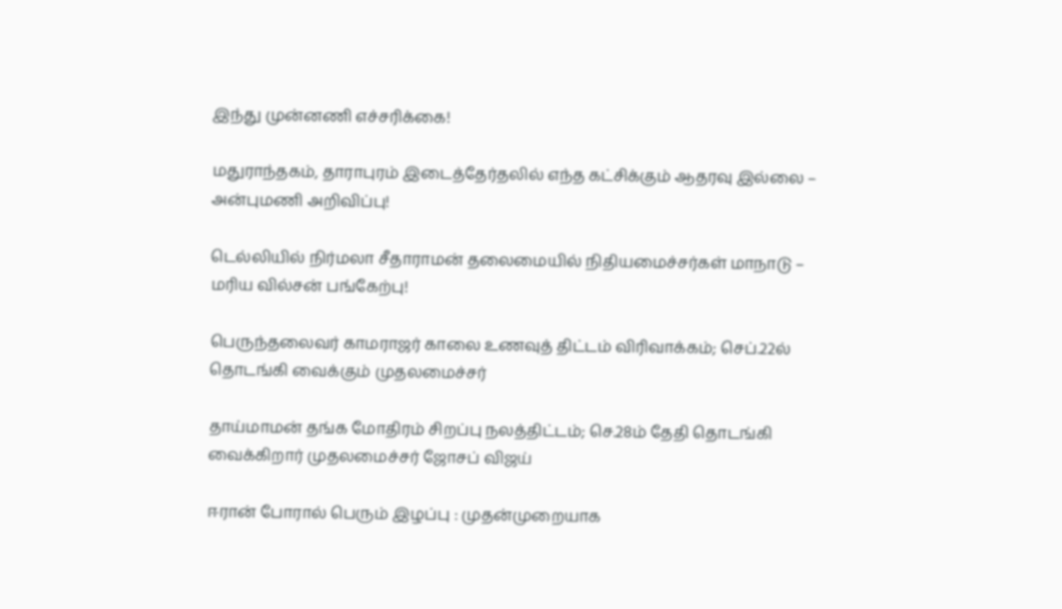இந்து முன்னணி எச்சரிக்கை!

மதுராந்தகம், தாராபுரம் இடைத்தேர்தலில் எந்த கட்சிக்கும் ஆதரவு இல்லை – அன்புமணி அறிவிப்பு!

டெல்லியில் நிர்மலா சீதாராமன் தலைமையில் நிதியமைச்சர்கள் மாநாடு – மரிய வில்சன் பங்கேற்பு!

பெருந்தலைவர் காமராஜர் காலை உணவுத் திட்டம் விரிவாக்கம்; செப்.22ல் தொடங்கி வைக்கும் முதலமைச்சர்

தாய்மாமன் தங்க மோதிரம் சிறப்பு நலத்திட்டம்; செ.28ம் தேதி தொடங்கி வைக்கிறார் முதலமைச்சர் ஜோசப் விஜய்

ஈரான் போரால் பெரும் இழப்பு : முதன்முறையாக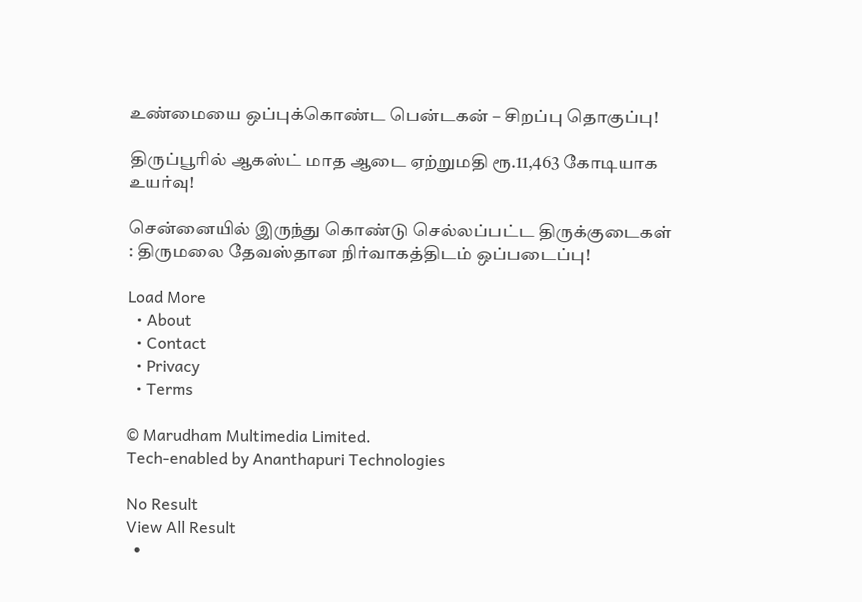உண்மையை ஒப்புக்கொண்ட பென்டகன் – சிறப்பு தொகுப்பு!

திருப்பூரில் ஆகஸ்ட் மாத ஆடை ஏற்றுமதி ரூ.11,463 கோடியாக உயர்வு!

சென்னையில் இருந்து கொண்டு செல்லப்பட்ட திருக்குடைகள் : திருமலை தேவஸ்தான நிர்வாகத்திடம் ஒப்படைப்பு!

Load More
  • About
  • Contact
  • Privacy
  • Terms

© Marudham Multimedia Limited.
Tech-enabled by Ananthapuri Technologies

No Result
View All Result
  •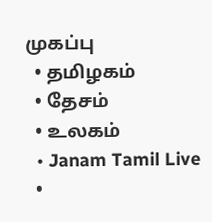முகப்பு
  • தமிழகம்
  • தேசம்
  • உலகம்
  • Janam Tamil Live
  •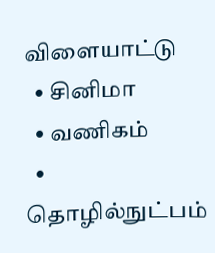விளையாட்டு
  • சினிமா
  • வணிகம்
  • தொழில்நுட்பம்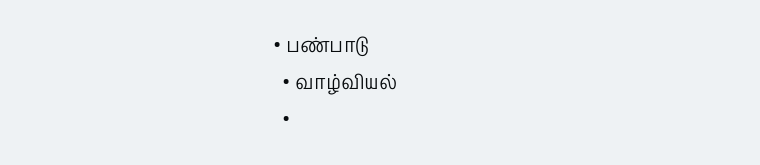• பண்பாடு
  • வாழ்வியல்
  •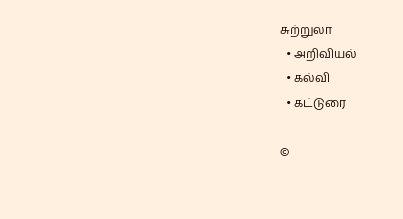சுற்றுலா
  • அறிவியல்
  • கல்வி
  • கட்டுரை

©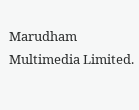Marudham Multimedia Limited.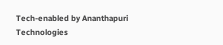Tech-enabled by Ananthapuri Technologies